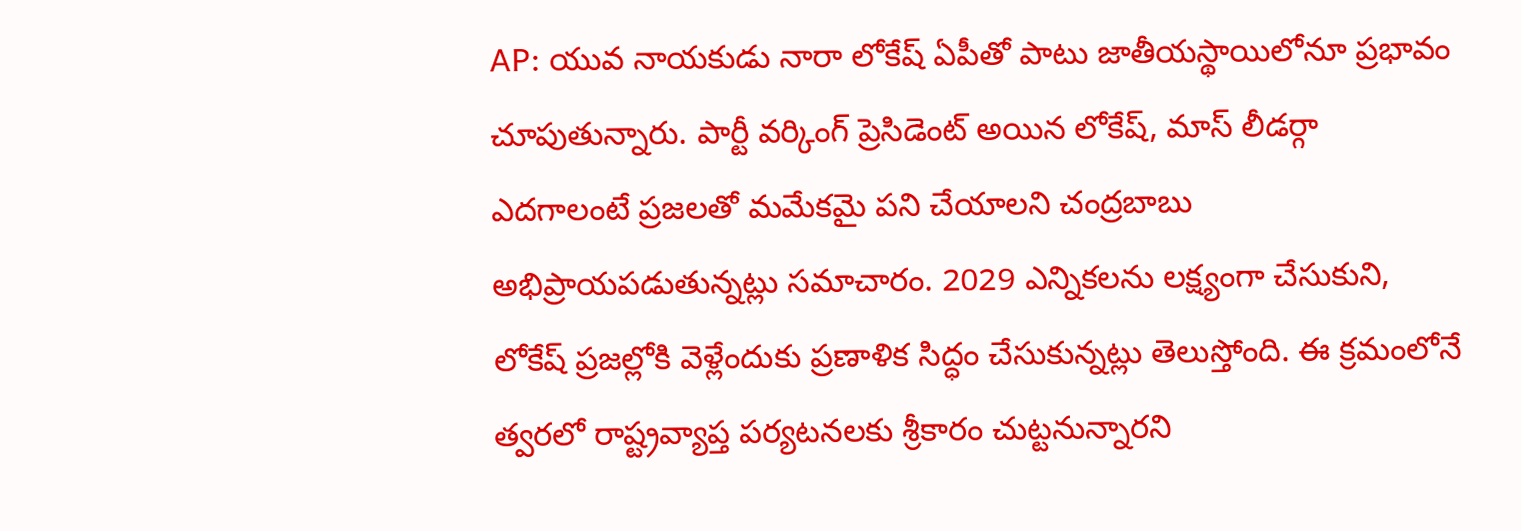AP: యువ నాయకుడు నారా లోకేష్ ఏపీతో పాటు జాతీయస్థాయిలోనూ ప్రభావం చూపుతున్నారు. పార్టీ వర్కింగ్ ప్రెసిడెంట్ అయిన లోకేష్, మాస్ లీడర్గా ఎదగాలంటే ప్రజలతో మమేకమై పని చేయాలని చంద్రబాబు అభిప్రాయపడుతున్నట్లు సమాచారం. 2029 ఎన్నికలను లక్ష్యంగా చేసుకుని, లోకేష్ ప్రజల్లోకి వెళ్లేందుకు ప్రణాళిక సిద్ధం చేసుకున్నట్లు తెలుస్తోంది. ఈ క్రమంలోనే త్వరలో రాష్ట్రవ్యాప్త పర్యటనలకు శ్రీకారం చుట్టనున్నారని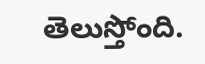తెలుస్తోంది.